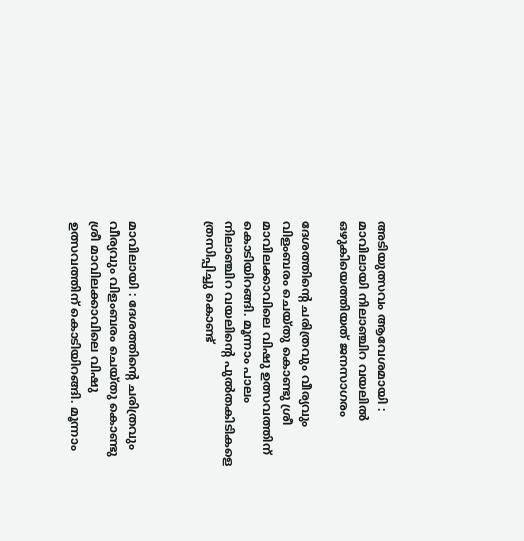അടിയുത്സവം ആവേശമായി : മാവിലായി നിലാഞ്ചിറ വയലിൽ ഒഴുകിയെത്തിയത് ജനസാഗരം

ദേശത്തിൻ്റെ ചരിത്രവും വീര്യവും വിളംബരം ചെയ്തു കൊണ്ടു ശ്രീ മാവിലക്കാവിലെ വിഷു ഉത്സവത്തിന് കൊടിയിറങ്ങി. മൂന്നാം പാലം നിലാഞ്ചിറ വയലിൻ്റെ പുൽതകിടികളെ ത്രസിപ്പിച്ചു കൊണ്ട്



മാവിലായി : ദേശത്തിൻ്റെ ചരിത്രവും വീര്യവും വിളംബരം ചെയ്തു കൊണ്ടു ശ്രീ മാവിലക്കാവിലെ വിഷു ഉത്സവത്തിന് കൊടിയിറങ്ങി. മൂന്നാം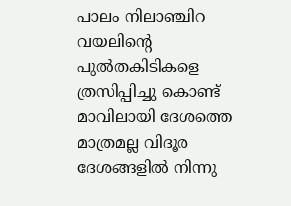പാലം നിലാഞ്ചിറ വയലിൻ്റെ പുൽതകിടികളെ ത്രസിപ്പിച്ചു കൊണ്ട് മാവിലായി ദേശത്തെ മാത്രമല്ല വിദൂര ദേശങ്ങളിൽ നിന്നു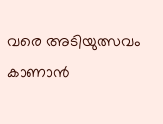വരെ അടിയുത്സവം കാണാൻ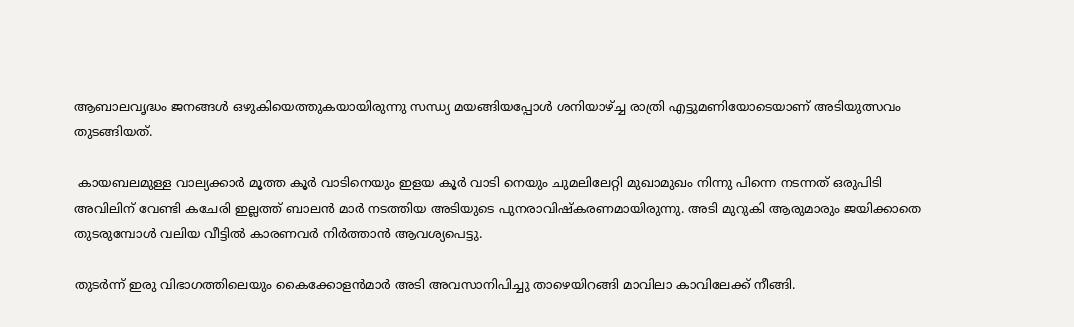ആബാലവൃദ്ധം ജനങ്ങൾ ഒഴുകിയെത്തുകയായിരുന്നു സന്ധ്യ മയങ്ങിയപ്പോൾ ശനിയാഴ്ച്ച രാത്രി എട്ടുമണിയോടെയാണ് അടിയുത്സവം തുടങ്ങിയത്.

 കായബലമുള്ള വാല്യക്കാർ മൂത്ത കൂർ വാടിനെയും ഇളയ കൂർ വാടി നെയും ചുമലിലേറ്റി മുഖാമുഖം നിന്നു പിന്നെ നടന്നത് ഒരുപിടി അവിലിന് വേണ്ടി കചേരി ഇല്ലത്ത് ബാലൻ മാർ നടത്തിയ അടിയുടെ പുനരാവിഷ്കരണമായിരുന്നു. അടി മുറുകി ആരുമാരും ജയിക്കാതെ തുടരുമ്പോൾ വലിയ വീട്ടിൽ കാരണവർ നിർത്താൻ ആവശ്യപെട്ടു.

തുടർന്ന് ഇരു വിഭാഗത്തിലെയും കൈക്കോളൻമാർ അടി അവസാനിപിച്ചു താഴെയിറങ്ങി മാവിലാ കാവിലേക്ക് നീങ്ങി.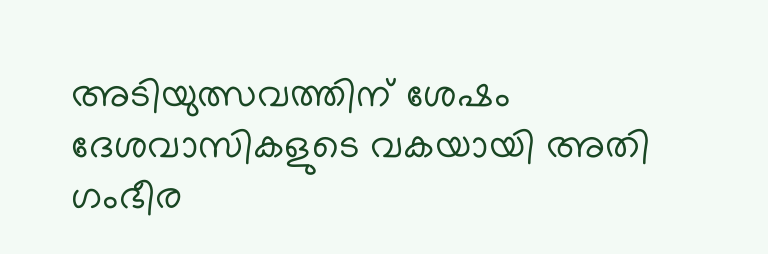അടിയുത്സവത്തിന് ശേഷം ദേശവാസികളുടെ വകയായി അതി ഗംഭീര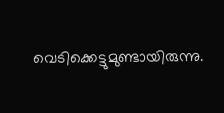വെടിക്കെട്ടുമുണ്ടായിരുന്നു.